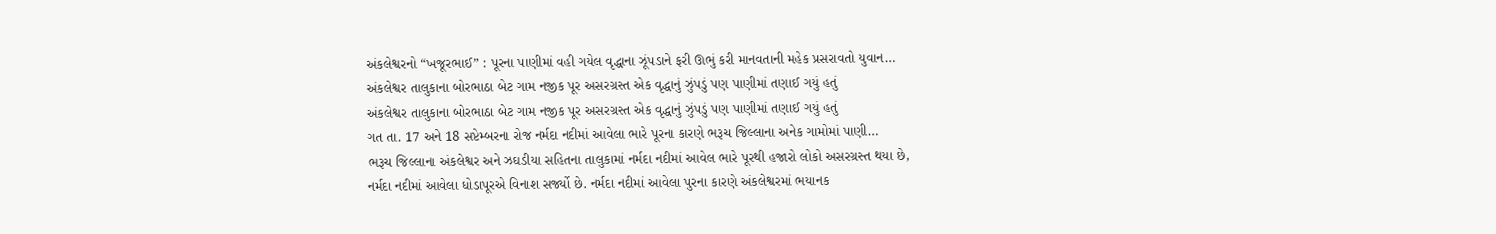અંકલેશ્વરનો “ખજૂરભાઈ” : પૂરના પાણીમાં વહી ગયેલ વૃદ્ધાના ઝૂંપડાને ફરી ઊભું કરી માનવતાની મહેક પ્રસરાવતો યુવાન…
અંકલેશ્વર તાલુકાના બોરભાઠા બેટ ગામ નજીક પૂર અસરગ્રસ્ત એક વૃદ્ધાનું ઝુંપડું પણ પાણીમાં તણાઈ ગયું હતું
અંકલેશ્વર તાલુકાના બોરભાઠા બેટ ગામ નજીક પૂર અસરગ્રસ્ત એક વૃદ્ધાનું ઝુંપડું પણ પાણીમાં તણાઈ ગયું હતું
ગત તા. 17 અને 18 સપ્ટેમ્બરના રોજ નર્મદા નદીમાં આવેલા ભારે પૂરના કારણે ભરૂચ જિલ્લાના અનેક ગામોમાં પાણી…
ભરૂચ જિલ્લાના અંકલેશ્વર અને ઝઘડીયા સહિતના તાલુકામાં નર્મદા નદીમાં આવેલ ભારે પૂરથી હજારો લોકો અસરગ્રસ્ત થયા છે,
નર્મદા નદીમાં આવેલા ધોડાપૂરએ વિનાશ સર્જ્યો છે. નર્મદા નદીમાં આવેલા પુરના કારણે અંકલેશ્વરમાં ભયાનક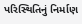પરિસ્થિતિનું નિર્માણ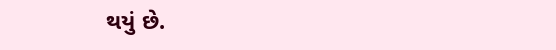થયું છે.